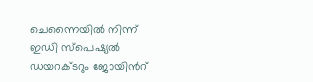ചെന്നൈയില്‍ നിന്ന് ഇഡി സ്‌പെഷ്യൽ ഡയറക്ടറും ജോയിന്‍റ്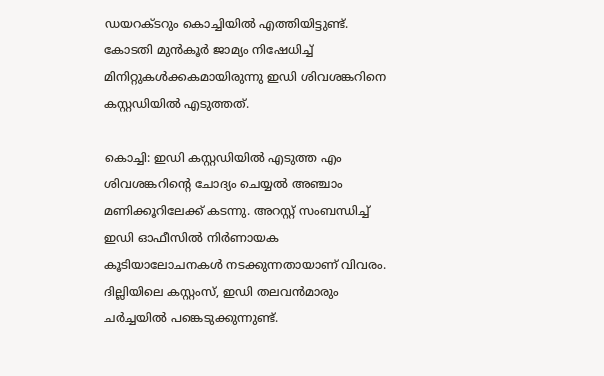ഡയറക്ടറും കൊച്ചിയിൽ എത്തിയിട്ടുണ്ട്. കോടതി മുൻകൂർ ജാമ്യം നിഷേധിച്ച് മിനിറ്റുകൾക്കകമായിരുന്നു ഇഡി ശിവശങ്കറിനെ കസ്റ്റഡിയില്‍ എടുത്തത്.

കൊച്ചി: ഇഡി കസ്റ്റഡിയില്‍ എടുത്ത എം ശിവശങ്കറിന്‍റെ ചോദ്യം ചെയ്യല്‍ അഞ്ചാം മണിക്കൂറിലേക്ക് കടന്നു. അറസ്റ്റ് സംബന്ധിച്ച് ഇഡി ഓഫീസില്‍ നിര്‍ണായക കൂടിയാലോചനകള്‍ നടക്കുന്നതായാണ് വിവരം. ദില്ലിയിലെ കസ്റ്റംസ്, ഇഡി തലവന്‍മാരും ചര്‍ച്ചയില്‍ പങ്കെടുക്കുന്നുണ്ട്.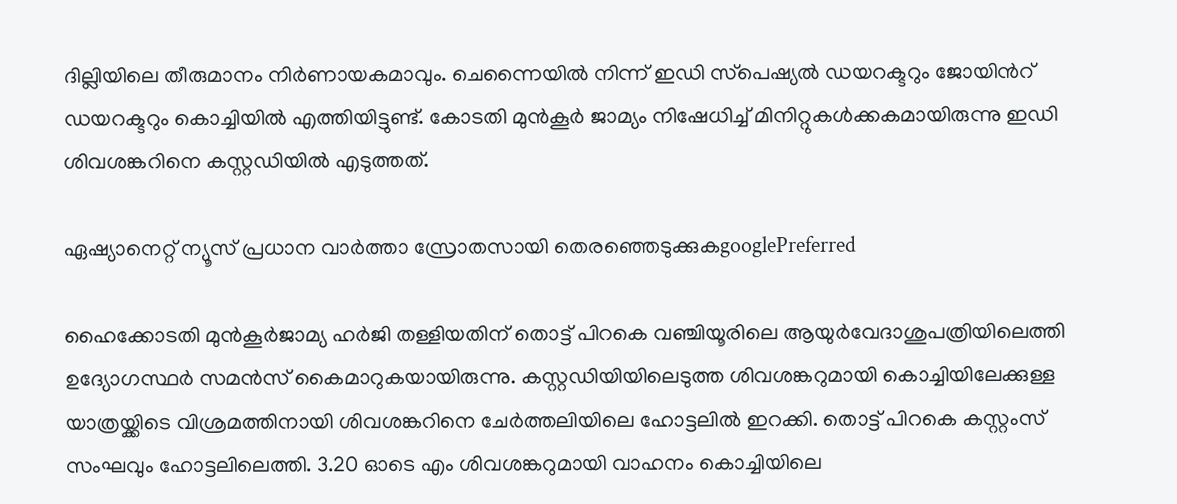ദില്ലിയിലെ തീരുമാനം നിര്‍ണായകമാവും. ചെന്നൈയില്‍ നിന്ന് ഇഡി സ്‌പെഷ്യൽ ഡയറക്ടറും ജോയിന്‍റ് ഡയറക്ടറും കൊച്ചിയിൽ എത്തിയിട്ടുണ്ട്. കോടതി മുൻകൂർ ജാമ്യം നിഷേധിച്ച് മിനിറ്റുകൾക്കകമായിരുന്നു ഇഡി ശിവശങ്കറിനെ കസ്റ്റഡിയില്‍ എടുത്തത്.

ഏഷ്യാനെറ്റ് ന്യൂസ് പ്രധാന വാർത്താ സ്രോതസായി തെരഞ്ഞെടുക്കുകgooglePreferred

ഹൈക്കോടതി മുൻകൂർജാമ്യ ഹർജി തള്ളിയതിന് തൊട്ട് പിറകെ വ‌ഞ്ചിയൂരിലെ ആയുർവേദാശുപത്രിയിലെത്തി ഉദ്യോഗസ്ഥർ സമൻസ് കൈമാറുകയായിരുന്നു. കസ്റ്റഡിയിയിലെടുത്ത ശിവശങ്കറുമായി കൊച്ചിയിലേക്കുള്ള യാത്രയ്ക്കിടെ വിശ്രമത്തിനായി ശിവശങ്കറിനെ ചേർത്തലിയിലെ ഹോട്ടലിൽ ഇറക്കി. തൊട്ട് പിറകെ കസ്റ്റംസ് സംഘവും ഹോട്ടലിലെത്തി. 3.20 ഓടെ എം ശിവശങ്കറുമായി വാഹനം കൊച്ചിയിലെ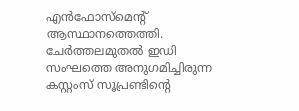എൻഫോസ്മെന്‍റ് ആസ്ഥാനത്തെത്തി. ചേർത്തലമുതൽ ഇഡി സംഘത്തെ അനുഗമിച്ചിരുന്ന കസ്റ്റംസ് സൂപ്രണ്ടിന്‍റെ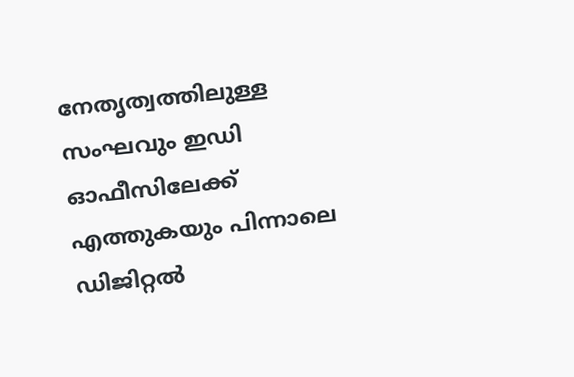നേതൃത്വത്തിലുള്ള സംഘവും ഇഡി ഓഫീസിലേക്ക് എത്തുകയും പിന്നാലെ ഡിജിറ്റൽ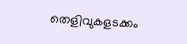തെളിവുകളടക്കം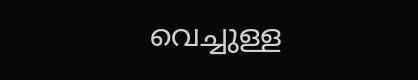വെച്ചുള്ള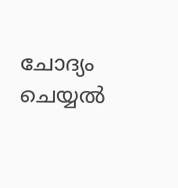ചോദ്യം ചെയ്യൽ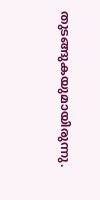തുടങ്ങുകയുമായിരുന്നു.